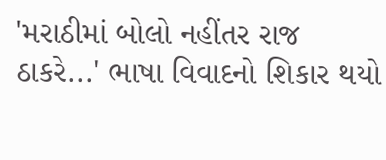'મરાઠીમાં બોલો નહીંતર રાજ ઠાકરે...' ભાષા વિવાદનો શિકાર થયો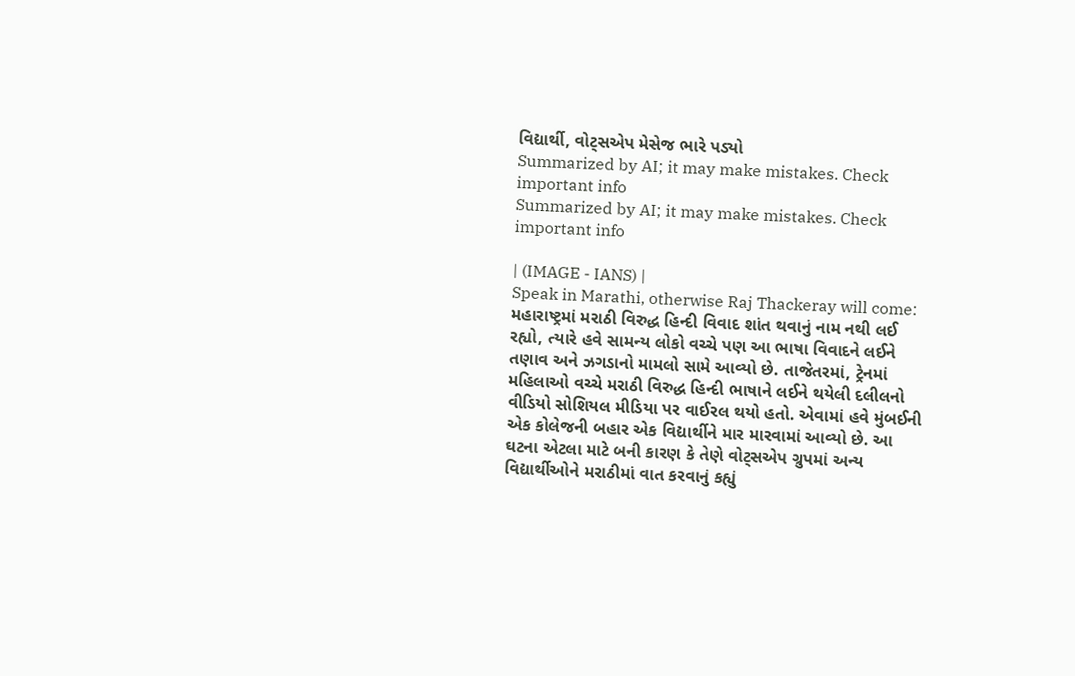વિદ્યાર્થી, વોટ્સએપ મેસેજ ભારે પડ્યો
Summarized by AI; it may make mistakes. Check important info
Summarized by AI; it may make mistakes. Check important info

| (IMAGE - IANS) |
Speak in Marathi, otherwise Raj Thackeray will come: મહારાષ્ટ્રમાં મરાઠી વિરુદ્ધ હિન્દી વિવાદ શાંત થવાનું નામ નથી લઈ રહ્યો, ત્યારે હવે સામન્ય લોકો વચ્ચે પણ આ ભાષા વિવાદને લઈને તણાવ અને ઝગડાનો મામલો સામે આવ્યો છે. તાજેતરમાં, ટ્રેનમાં મહિલાઓ વચ્ચે મરાઠી વિરુદ્ધ હિન્દી ભાષાને લઈને થયેલી દલીલનો વીડિયો સોશિયલ મીડિયા પર વાઈરલ થયો હતો. એવામાં હવે મુંબઈની એક કોલેજની બહાર એક વિદ્યાર્થીને માર મારવામાં આવ્યો છે. આ ઘટના એટલા માટે બની કારણ કે તેણે વોટ્સએપ ગ્રુપમાં અન્ય વિદ્યાર્થીઓને મરાઠીમાં વાત કરવાનું કહ્યું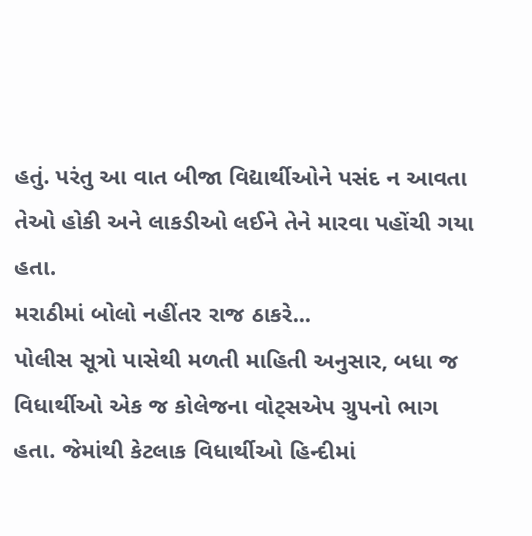હતું. પરંતુ આ વાત બીજા વિદ્યાર્થીઓને પસંદ ન આવતા તેઓ હોકી અને લાકડીઓ લઈને તેને મારવા પહોંચી ગયા હતા.
મરાઠીમાં બોલો નહીંતર રાજ ઠાકરે...
પોલીસ સૂત્રો પાસેથી મળતી માહિતી અનુસાર, બધા જ વિધાર્થીઓ એક જ કોલેજના વોટ્સએપ ગ્રુપનો ભાગ હતા. જેમાંથી કેટલાક વિધાર્થીઓ હિન્દીમાં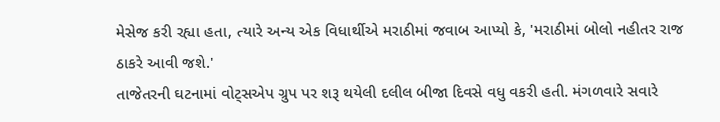મેસેજ કરી રહ્યા હતા, ત્યારે અન્ય એક વિધાર્થીએ મરાઠીમાં જવાબ આપ્યો કે, 'મરાઠીમાં બોલો નહીતર રાજ ઠાકરે આવી જશે.'
તાજેતરની ઘટનામાં વોટ્સએપ ગ્રુપ પર શરૂ થયેલી દલીલ બીજા દિવસે વધુ વકરી હતી. મંગળવારે સવારે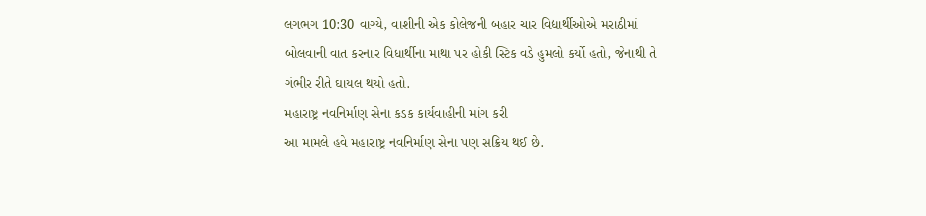લગભગ 10:30 વાગ્યે, વાશીની એક કોલેજની બહાર ચાર વિદ્યાર્થીઓએ મરાઠીમાં બોલવાની વાત કરનાર વિધાર્થીના માથા પર હોકી સ્ટિક વડે હુમલો કર્યો હતો, જેનાથી તે ગંભીર રીતે ઘાયલ થયો હતો.
મહારાષ્ટ્ર નવનિર્માણ સેના કડક કાર્યવાહીની માંગ કરી
આ મામલે હવે મહારાષ્ટ્ર નવનિર્માણ સેના પણ સક્રિય થઈ છે.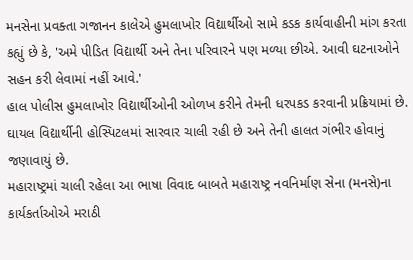મનસેના પ્રવક્તા ગજાનન કાલેએ હુમલાખોર વિદ્યાર્થીઓ સામે કડક કાર્યવાહીની માંગ કરતા કહ્યું છે કે, 'અમે પીડિત વિદ્યાર્થી અને તેના પરિવારને પણ મળ્યા છીએ. આવી ઘટનાઓને સહન કરી લેવામાં નહીં આવે.'
હાલ પોલીસ હુમલાખોર વિદ્યાર્થીઓની ઓળખ કરીને તેમની ધરપકડ કરવાની પ્રક્રિયામાં છે. ઘાયલ વિદ્યાર્થીની હોસ્પિટલમાં સારવાર ચાલી રહી છે અને તેની હાલત ગંભીર હોવાનું જણાવાયું છે.
મહારાષ્ટ્રમાં ચાલી રહેલા આ ભાષા વિવાદ બાબતે મહારાષ્ટ્ર નવનિર્માણ સેના (મનસે)ના કાર્યકર્તાઓએ મરાઠી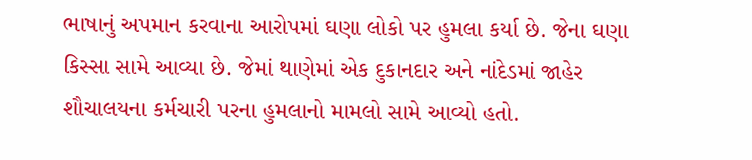ભાષાનું અપમાન કરવાના આરોપમાં ઘણા લોકો પર હુમલા કર્યા છે. જેના ઘણા કિસ્સા સામે આવ્યા છે. જેમાં થાણેમાં એક દુકાનદાર અને નાંદેડમાં જાહેર શૌચાલયના કર્મચારી પરના હુમલાનો મામલો સામે આવ્યો હતો.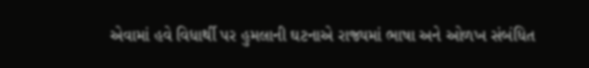એવામાં હવે વિધાર્થી પર હુમલાની ઘટનાએ રાજ્યમાં ભાષા અને ઓળખ સંબંધિત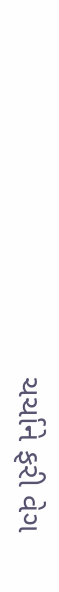ચર્ચાને ફરી વેગ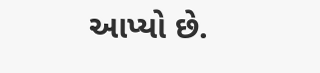આપ્યો છે.